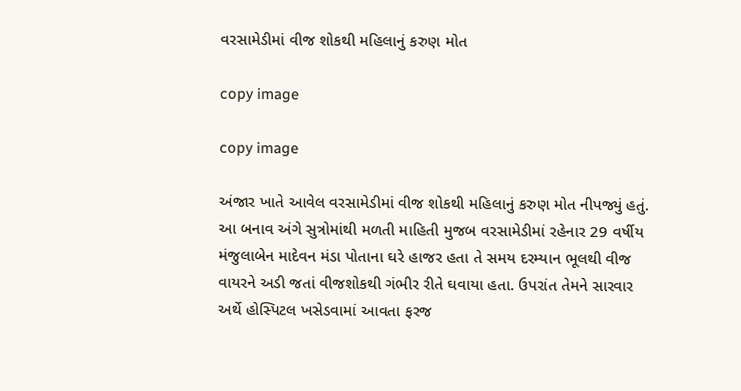વરસામેડીમાં વીજ શોકથી મહિલાનું કરુણ મોત

copy image

copy image

અંજાર ખાતે આવેલ વરસામેડીમાં વીજ શોકથી મહિલાનું કરુણ મોત નીપજ્યું હતું. આ બનાવ અંગે સુત્રોમાંથી મળતી માહિતી મુજબ વરસામેડીમાં રહેનાર 29 વર્ષીય મંજુલાબેન માદેવન મંડા પોતાના ઘરે હાજર હતા તે સમય દરમ્યાન ભૂલથી વીજ વાયરને અડી જતાં વીજશોકથી ગંભીર રીતે ઘવાયા હતા. ઉપરાંત તેમને સારવાર અર્થે હોસ્પિટલ ખસેડવામાં આવતા ફરજ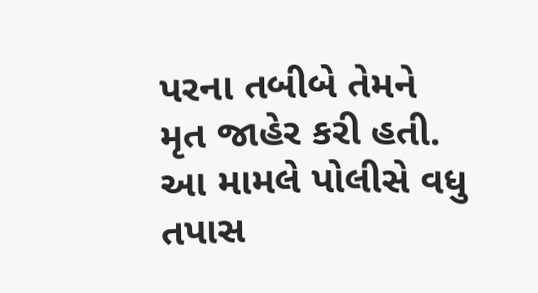પરના તબીબે તેમને મૃત જાહેર કરી હતી. આ મામલે પોલીસે વધુ તપાસ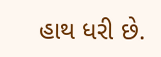હાથ ધરી છે.